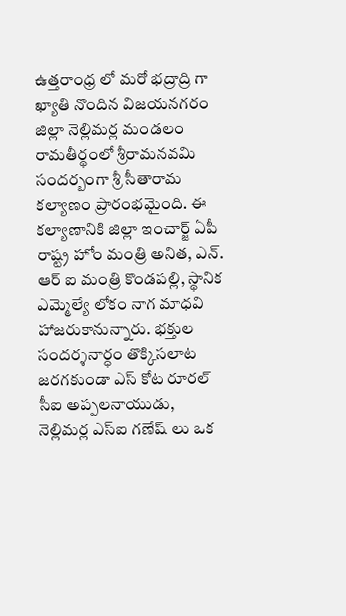ఉత్తరాంధ్ర లో మరో భద్రాద్రి గా ఖ్యాతి నొందిన విజయనగరం జిల్లా నెల్లిమర్ల మండలం రామతీర్థంలో శ్రీరామనవమి సందర్బంగా శ్రీ సీతారామ కల్యాణం ప్రారంభమైంది. ఈ కల్యాణానికి జిల్లా ఇంచార్జ్ ఏపీ రాష్ట్ర హోం మంత్రి అనిత, ఎన్. ఆర్ ఐ మంత్రి కొండపల్లి, స్థానిక ఎమ్మెల్యే లోకం నాగ మాధవి హాజరుకానున్నారు. భక్తుల సందర్శనార్ధం తొక్కిసలాట జరగకుండా ఎస్ కోట రూరల్ సీఐ అప్పలనాయుడు, నెల్లిమర్ల ఎస్ఐ గణేష్ లు ఒక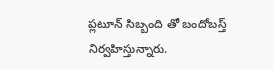ప్లటూన్ సిబ్బంది తో బందోబస్త్ నిర్వహిస్తున్నారు.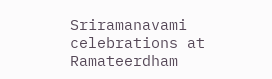Sriramanavami celebrations at Ramateerdham